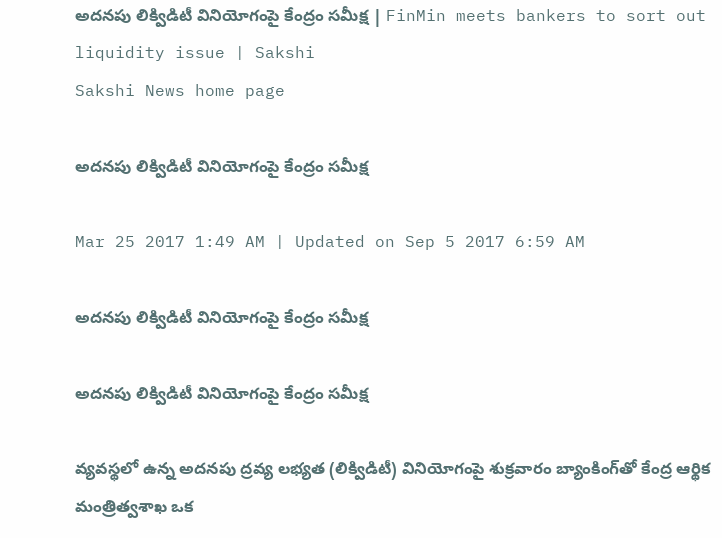అదనపు లిక్విడిటీ వినియోగంపై కేంద్రం సమీక్ష | FinMin meets bankers to sort out liquidity issue | Sakshi
Sakshi News home page

అదనపు లిక్విడిటీ వినియోగంపై కేంద్రం సమీక్ష

Mar 25 2017 1:49 AM | Updated on Sep 5 2017 6:59 AM

అదనపు లిక్విడిటీ వినియోగంపై కేంద్రం సమీక్ష

అదనపు లిక్విడిటీ వినియోగంపై కేంద్రం సమీక్ష

వ్యవస్థలో ఉన్న అదనపు ద్రవ్య లభ్యత (లిక్విడిటీ) వినియోగంపై శుక్రవారం బ్యాంకింగ్‌తో కేంద్ర ఆర్థిక మంత్రిత్వశాఖ ఒక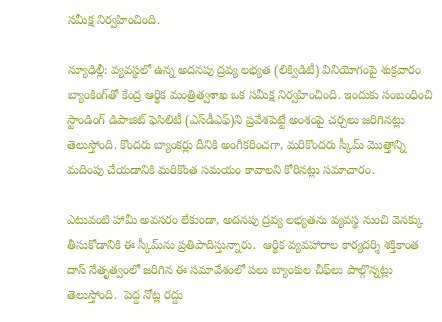సమీక్ష నిర్వహించింది.

న్యూఢిల్లీ: వ్యవస్థలో ఉన్న అదనపు ద్రవ్య లభ్యత (లిక్విడిటీ) వినియోగంపై శుక్రవారం బ్యాంకింగ్‌తో కేంద్ర ఆర్థిక మంత్రిత్వశాఖ ఒక సమీక్ష నిర్వహించింది. ఇందుకు సంబంధించి స్టాండింగ్‌ డిపాజిట్‌ ఫెసిలిటీ (ఎస్‌డీఎఫ్‌)ని ప్రవేశపెట్టే అంశంపై చర్చలు జరిగినట్లు తెలుస్తోంది. కొందరు బ్యాంకర్లు దీనికి అంగీకరించగా, మరికొందరు స్కీమ్‌ మొత్తాన్ని మదింపు చేయడానికి మరికొంత సమయం కావాలని కోరినట్లు సమాచారం.

ఎటువంటి హామీ అవసరం లేకుండా, అదనపు ద్రవ్య లభ్యతను వ్యవస్థ నుంచి వెనక్కు తీసుకోడానికి ఈ స్కీమ్‌ను ప్రతిపాదిస్తున్నారు.  ఆర్థిక వ్యవహారాల కార్యదర్శి శక్తికాంత దాస్‌ నేతృత్వంలో జరిగిన ఈ సమావేశంలో పలు బ్యాంకుల చీఫ్‌లు పాల్గొన్నట్లు తెలుస్తోంది.  పెద్ద నోట్ల రద్దు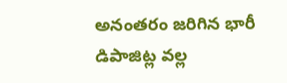అనంతరం జరిగిన భారీ డిపాజిట్ల వల్ల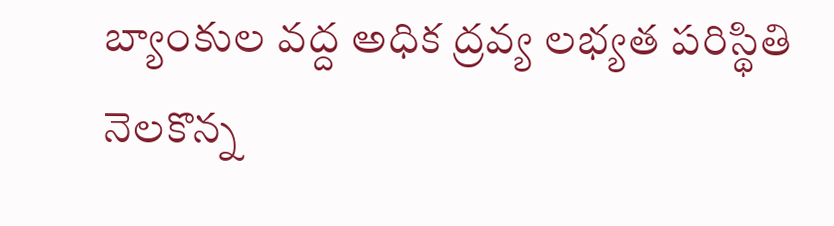బ్యాంకుల వద్ద అధిక ద్రవ్య లభ్యత పరిస్థితి నెలకొన్న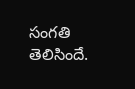సంగతి తెలిసిందే.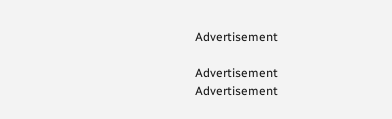Advertisement

Advertisement
Advertisement